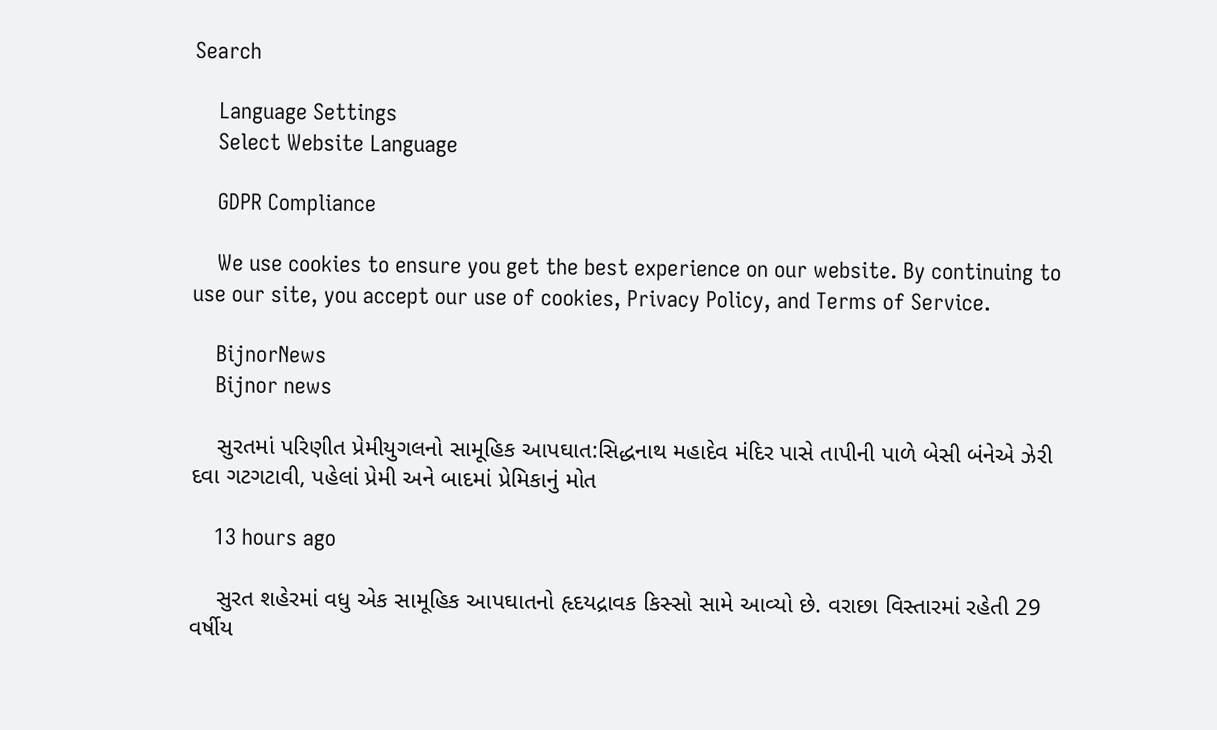Search

    Language Settings
    Select Website Language

    GDPR Compliance

    We use cookies to ensure you get the best experience on our website. By continuing to use our site, you accept our use of cookies, Privacy Policy, and Terms of Service.

    BijnorNews
    Bijnor news

    સુરતમાં પરિણીત પ્રેમીયુગલનો સામૂહિક આપઘાત:સિદ્ધનાથ મહાદેવ મંદિર પાસે તાપીની પાળે બેસી બંનેએ ઝેરી દવા ગટગટાવી, પહેલાં પ્રેમી અને બાદમાં પ્રેમિકાનું મોત

    13 hours ago

    સુરત શહેરમાં વધુ એક સામૂહિક આપઘાતનો હૃદયદ્રાવક કિસ્સો સામે આવ્યો છે. વરાછા વિસ્તારમાં રહેતી 29 વર્ષીય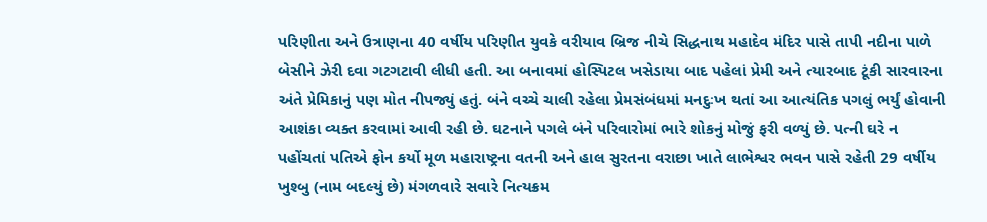પરિણીતા અને ઉત્રાણના 40 વર્ષીય પરિણીત યુવકે વરીયાવ બ્રિજ નીચે સિદ્ધનાથ મહાદેવ મંદિર પાસે તાપી નદીના પાળે બેસીને ઝેરી દવા ગટગટાવી લીધી હતી. આ બનાવમાં હોસ્પિટલ ખસેડાયા બાદ પહેલાં પ્રેમી અને ત્યારબાદ ટૂંકી સારવારના અંતે પ્રેમિકાનું પણ મોત નીપજ્યું હતું. બંને વચ્ચે ચાલી રહેલા પ્રેમસંબંધમાં મનદુઃખ થતાં આ આત્યંતિક પગલું ભર્યું હોવાની આશંકા વ્યક્ત કરવામાં આવી રહી છે. ઘટનાને પગલે બંને પરિવારોમાં ભારે શોકનું મોજું ફરી વળ્યું છે. પત્ની ઘરે ન પહોંચતાં પતિએ ફોન કર્યો મૂળ મહારાષ્ટ્રના વતની અને હાલ સુરતના વરાછા ખાતે લાભેશ્વર ભવન પાસે રહેતી 29 વર્ષીય ખુશ્બુ (નામ બદલ્યું છે) મંગળવારે સવારે નિત્યક્રમ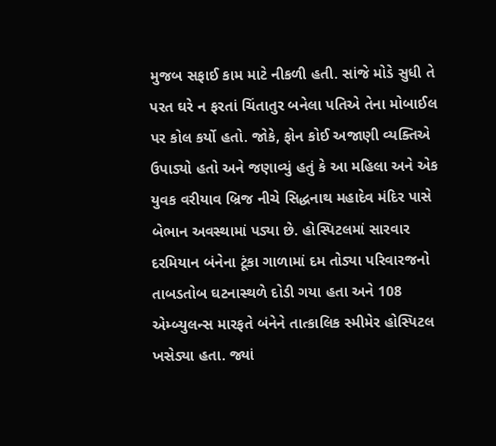મુજબ સફાઈ કામ માટે નીકળી હતી. સાંજે મોડે સુધી તે પરત ઘરે ન ફરતાં ચિંતાતુર બનેલા પતિએ તેના મોબાઈલ પર કોલ કર્યો હતો. જોકે, ફોન કોઈ અજાણી વ્યક્તિએ ઉપાડ્યો હતો અને જણાવ્યું હતું કે આ મહિલા અને એક યુવક વરીયાવ બ્રિજ નીચે સિદ્ધનાથ મહાદેવ મંદિર પાસે બેભાન અવસ્થામાં પડ્યા છે. હોસ્પિટલમાં સારવાર દરમિયાન બંનેના ટૂંકા ગાળામાં દમ તોડ્યા પરિવારજનો તાબડતોબ ઘટનાસ્થળે દોડી ગયા હતા અને 108 એમ્બ્યુલન્સ મારફતે બંનેને તાત્કાલિક સ્મીમેર હોસ્પિટલ ખસેડ્યા હતા. જ્યાં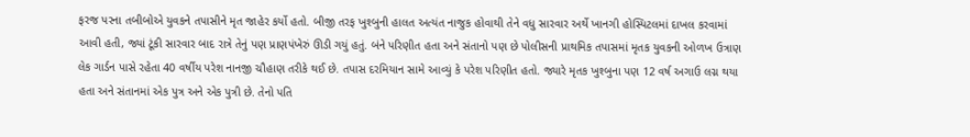ફરજ પરના તબીબોએ યુવકને તપાસીને મૃત જાહેર કર્યો હતો. બીજી તરફ ખુશ્બુની હાલત અત્યંત નાજુક હોવાથી તેને વધુ સારવાર અર્થે ખાનગી હોસ્પિટલમાં દાખલ કરવામાં આવી હતી, જ્યાં ટૂંકી સારવાર બાદ રાત્રે તેનું પણ પ્રાણપંખેરું ઊડી ગયું હતું. બંને પરિણીત હતા અને સંતાનો પણ છે પોલીસની પ્રાથમિક તપાસમાં મૃતક યુવકની ઓળખ ઉત્રાણ લેક ગાર્ડન પાસે રહેતા 40 વર્ષીય પરેશ નાનજી ચૌહાણ તરીકે થઈ છે. તપાસ દરમિયાન સામે આવ્યું કે પરેશ પરિણીત હતો. જ્યારે મૃતક ખુશ્બુના પણ 12 વર્ષ અગાઉ લગ્ન થયા હતા અને સંતાનમાં એક પુત્ર અને એક પુત્રી છે. તેનો પતિ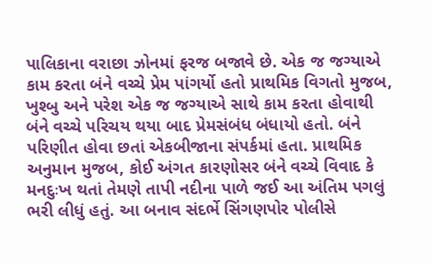પાલિકાના વરાછા ઝોનમાં ફરજ બજાવે છે. એક જ જગ્યાએ કામ કરતા બંને વચ્ચે પ્રેમ પાંગર્યો હતો પ્રાથમિક વિગતો મુજબ, ખુશ્બુ અને પરેશ એક જ જગ્યાએ સાથે કામ કરતા હોવાથી બંને વચ્ચે પરિચય થયા બાદ પ્રેમસંબંધ બંધાયો હતો. બંને પરિણીત હોવા છતાં એકબીજાના સંપર્કમાં હતા. પ્રાથમિક અનુમાન મુજબ, કોઈ અંગત કારણોસર બંને વચ્ચે વિવાદ કે મનદુઃખ થતાં તેમણે તાપી નદીના પાળે જઈ આ અંતિમ પગલું ભરી લીધું હતું. આ બનાવ સંદર્ભે સિંગણપોર પોલીસે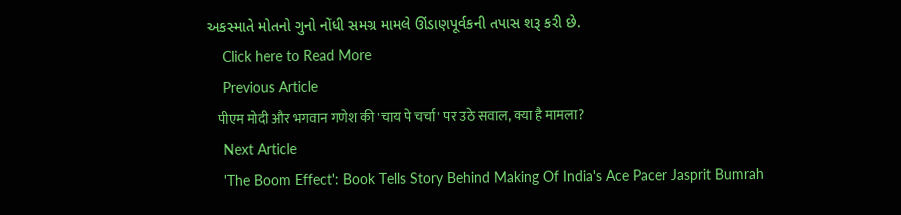અકસ્માતે મોતનો ગુનો નોંધી સમગ્ર મામલે ઊંડાણપૂર્વકની તપાસ શરૂ કરી છે.
    Click here to Read More
    Previous Article
    पीएम मोदी और भगवान गणेश की 'चाय पे चर्चा' पर उठे सवाल, क्या है मामला?
    Next Article
    'The Boom Effect': Book Tells Story Behind Making Of India's Ace Pacer Jasprit Bumrah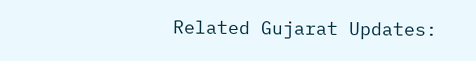Related Gujarat Updates: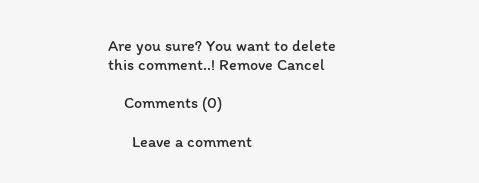Are you sure? You want to delete this comment..! Remove Cancel

    Comments (0)

      Leave a comment